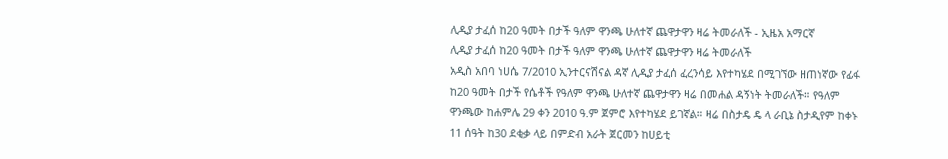ሊዲያ ታፈሰ ከ20 ዓመት በታች ዓለም ዋንጫ ሁለተኛ ጨዋታዋን ዛሬ ትመራለች - ኢዜአ አማርኛ
ሊዲያ ታፈሰ ከ20 ዓመት በታች ዓለም ዋንጫ ሁለተኛ ጨዋታዋን ዛሬ ትመራለች
አዲስ አበባ ነሀሴ 7/2010 ኢንተርናሽናል ዳኛ ሊዲያ ታፈሰ ፈረንሳይ እየተካሄደ በሚገኘው ዘጠነኛው የፊፋ ከ20 ዓመት በታች የሴቶች የዓለም ዋንጫ ሁለተኛ ጨዋታዋን ዛሬ በመሐል ዳኝነት ትመራለች። የዓለም ዋንጫው ከሐምሌ 29 ቀን 2010 ዓ.ም ጀምሮ እየተካሄደ ይገኛል። ዛሬ በስታዴ ዴ ላ ራቢኔ ስታዲየም ከቀኑ 11 ሰዓት ከ30 ደቂቃ ላይ በምድብ አራት ጀርመን ከሀይቲ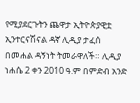የሚያደርጉትን ጨዋታ ኢትዮጵያዊቷ ኢንተርናሽናል ዳኛ ሊዲያ ታፈሰ በመሐል ዳኝነት ትመራዋለች። ሊዲያ ነሐሴ 2 ቀን 2010 ዓ.ም በምድብ አንድ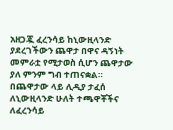አዘጋጇ ፈረንሳይ ከኒውዚላንድ ያደረገችውን ጨዋታ በዋና ዳኝነት መምራቷ የሚታወስ ሲሆን ጨዋታው ያለ ምንም ግብ ተጠናቋል። በጨዋታው ላይ ሊዲያ ታፈሰ ለኒውዚላንድ ሁለት ተጫዋቾችና ለፈረንሳይ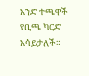አንድ ተጫዋች የቢጫ ካርድ አሳይታለች።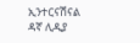ኢንተርናሽናል ዳኛ ሊዲያ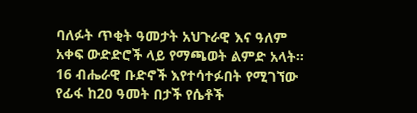ባለፉት ጥቂት ዓመታት አህጉራዊ እና ዓለም አቀፍ ውድድሮች ላይ የማጫወት ልምድ አላት። 16 ብሔራዊ ቡድኖች እየተሳተፉበት የሚገኘው የፊፋ ከ20 ዓመት በታች የሴቶች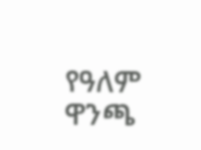የዓለም ዋንጫ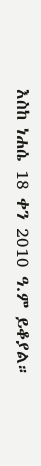እስከ ነሐሴ 18 ቀን 2010 ዓ.ም ይቆያል።